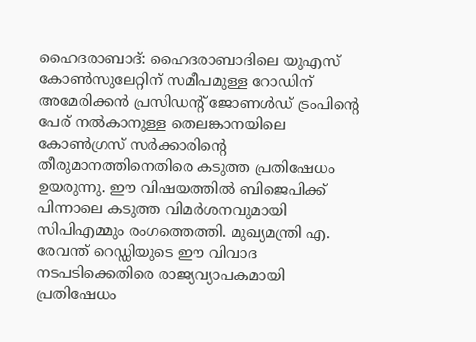ഹൈദരാബാദ്: ഹൈദരാബാദിലെ യുഎസ് കോൺസുലേറ്റിന് സമീപമുള്ള റോഡിന് അമേരിക്കൻ പ്രസിഡന്റ് ജോണൾഡ് ട്രംപിന്റെ പേര് നൽകാനുള്ള തെലങ്കാനയിലെ കോൺഗ്രസ് സർക്കാരിന്റെ തീരുമാനത്തിനെതിരെ കടുത്ത പ്രതിഷേധം ഉയരുന്നു. ഈ വിഷയത്തിൽ ബിജെപിക്ക് പിന്നാലെ കടുത്ത വിമർശനവുമായി സിപിഎമ്മും രംഗത്തെത്തി. മുഖ്യമന്ത്രി എ. രേവന്ത് റെഡ്ഡിയുടെ ഈ വിവാദ നടപടിക്കെതിരെ രാജ്യവ്യാപകമായി പ്രതിഷേധം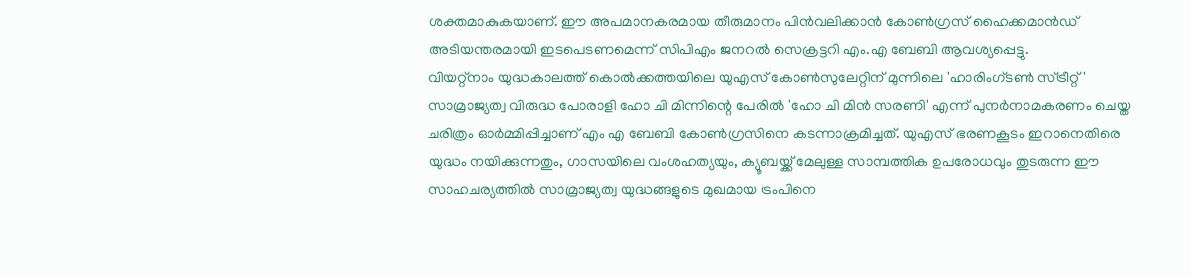ശക്തമാകുകയാണ്. ഈ അപമാനകരമായ തീരുമാനം പിൻവലിക്കാൻ കോൺഗ്രസ് ഹൈക്കമാൻഡ് അടിയന്തരമായി ഇടപെടണമെന്ന് സിപിഎം ജനറൽ സെക്രട്ടറി എം.എ ബേബി ആവശ്യപ്പെട്ടു.
വിയറ്റ്നാം യുദ്ധകാലത്ത് കൊൽക്കത്തയിലെ യുഎസ് കോൺസുലേറ്റിന് മുന്നിലെ 'ഹാരിംഗ്ടൺ സ്ട്രീറ്റ്' സാമ്രാജ്യത്വ വിരുദ്ധ പോരാളി ഹോ ചി മിന്നിന്റെ പേരിൽ 'ഹോ ചി മിൻ സരണി' എന്ന് പുനർനാമകരണം ചെയ്ത ചരിത്രം ഓർമ്മിപ്പിച്ചാണ് എം എ ബേബി കോൺഗ്രസിനെ കടന്നാക്രമിച്ചത്. യുഎസ് ഭരണകൂടം ഇറാനെതിരെ യുദ്ധം നയിക്കുന്നതും, ഗാസയിലെ വംശഹത്യയും, ക്യൂബയ്ക്ക് മേലുള്ള സാമ്പത്തിക ഉപരോധവും തുടരുന്ന ഈ സാഹചര്യത്തിൽ സാമ്രാജ്യത്വ യുദ്ധങ്ങളുടെ മുഖമായ ട്രംപിനെ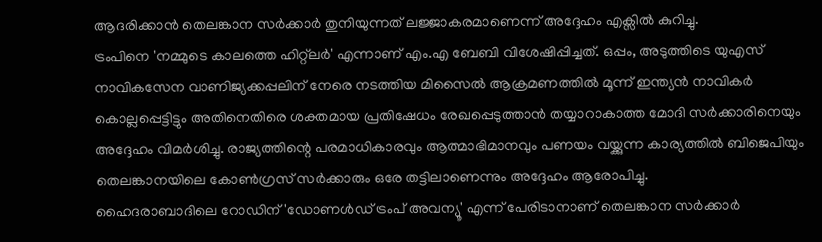ആദരിക്കാൻ തെലങ്കാന സർക്കാർ തുനിയുന്നത് ലജ്ജാകരമാണെന്ന് അദ്ദേഹം എക്സിൽ കുറിച്ചു.
ട്രംപിനെ 'നമ്മുടെ കാലത്തെ ഹിറ്റ്ലർ' എന്നാണ് എം.എ ബേബി വിശേഷിപ്പിച്ചത്. ഒപ്പം, അടുത്തിടെ യുഎസ് നാവികസേന വാണിജ്യക്കപ്പലിന് നേരെ നടത്തിയ മിസൈൽ ആക്രമണത്തിൽ മൂന്ന് ഇന്ത്യൻ നാവികർ കൊല്ലപ്പെട്ടിട്ടും അതിനെതിരെ ശക്തമായ പ്രതിഷേധം രേഖപ്പെടുത്താൻ തയ്യാറാകാത്ത മോദി സർക്കാരിനെയും അദ്ദേഹം വിമർശിച്ചു. രാജ്യത്തിന്റെ പരമാധികാരവും ആത്മാഭിമാനവും പണയം വയ്ക്കുന്ന കാര്യത്തിൽ ബിജെപിയും തെലങ്കാനയിലെ കോൺഗ്രസ് സർക്കാരും ഒരേ തട്ടിലാണെന്നും അദ്ദേഹം ആരോപിച്ചു.
ഹൈദരാബാദിലെ റോഡിന് 'ഡോണൾഡ് ട്രംപ് അവന്യൂ' എന്ന് പേരിടാനാണ് തെലങ്കാന സർക്കാർ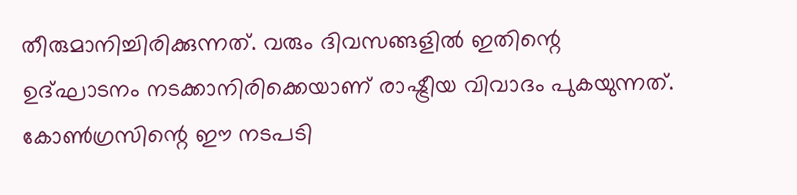തീരുമാനിച്ചിരിക്കുന്നത്. വരും ദിവസങ്ങളിൽ ഇതിന്റെ ഉദ്ഘാടനം നടക്കാനിരിക്കെയാണ് രാഷ്ട്രീയ വിവാദം പുകയുന്നത്. കോൺഗ്രസിന്റെ ഈ നടപടി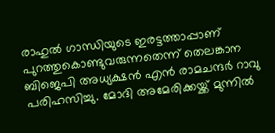രാഹുൽ ഗാന്ധിയുടെ ഇരട്ടത്താപ്പാണ് പുറത്തുകൊണ്ടുവരുന്നതെന്ന് തെലങ്കാന ബിജെപി അധ്യക്ഷൻ എൻ രാമചന്ദർ റാവു പരിഹസിച്ചു. മോദി അമേരിക്കയ്ക്ക് മുന്നിൽ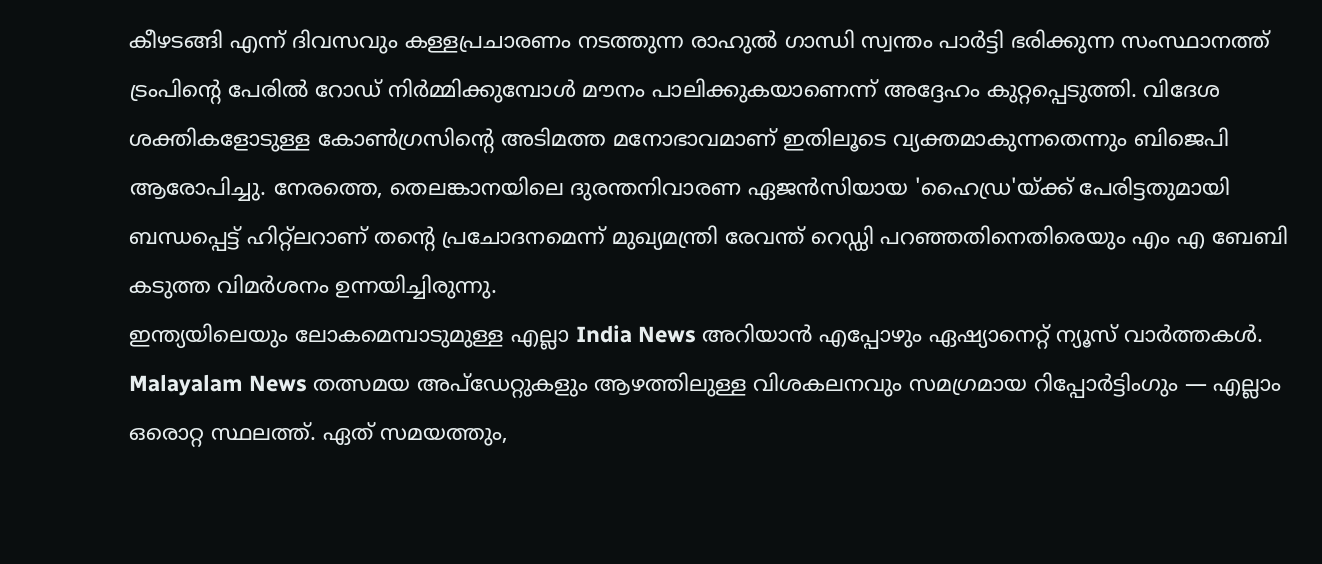കീഴടങ്ങി എന്ന് ദിവസവും കള്ളപ്രചാരണം നടത്തുന്ന രാഹുൽ ഗാന്ധി സ്വന്തം പാർട്ടി ഭരിക്കുന്ന സംസ്ഥാനത്ത് ട്രംപിന്റെ പേരിൽ റോഡ് നിർമ്മിക്കുമ്പോൾ മൗനം പാലിക്കുകയാണെന്ന് അദ്ദേഹം കുറ്റപ്പെടുത്തി. വിദേശ ശക്തികളോടുള്ള കോൺഗ്രസിന്റെ അടിമത്ത മനോഭാവമാണ് ഇതിലൂടെ വ്യക്തമാകുന്നതെന്നും ബിജെപി ആരോപിച്ചു. നേരത്തെ, തെലങ്കാനയിലെ ദുരന്തനിവാരണ ഏജൻസിയായ 'ഹൈഡ്ര'യ്ക്ക് പേരിട്ടതുമായി ബന്ധപ്പെട്ട് ഹിറ്റ്ലറാണ് തന്റെ പ്രചോദനമെന്ന് മുഖ്യമന്ത്രി രേവന്ത് റെഡ്ഡി പറഞ്ഞതിനെതിരെയും എം എ ബേബി കടുത്ത വിമർശനം ഉന്നയിച്ചിരുന്നു.
ഇന്ത്യയിലെയും ലോകമെമ്പാടുമുള്ള എല്ലാ India News അറിയാൻ എപ്പോഴും ഏഷ്യാനെറ്റ് ന്യൂസ് വാർത്തകൾ. Malayalam News തത്സമയ അപ്ഡേറ്റുകളും ആഴത്തിലുള്ള വിശകലനവും സമഗ്രമായ റിപ്പോർട്ടിംഗും — എല്ലാം ഒരൊറ്റ സ്ഥലത്ത്. ഏത് സമയത്തും,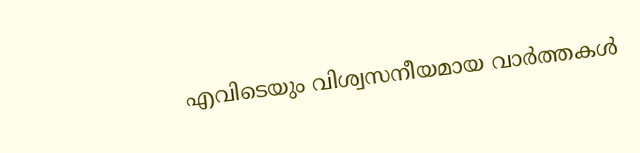എവിടെയും വിശ്വസനീയമായ വാർത്തകൾ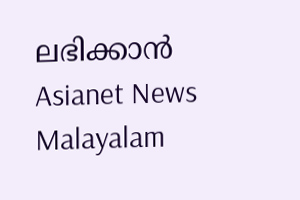ലഭിക്കാൻ Asianet News Malayalam